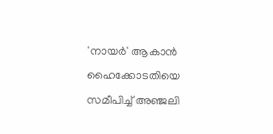'നായർ' ആകാൻ ഹൈക്കോടതിയെ സമീപിച്ച് അഞ്ജലി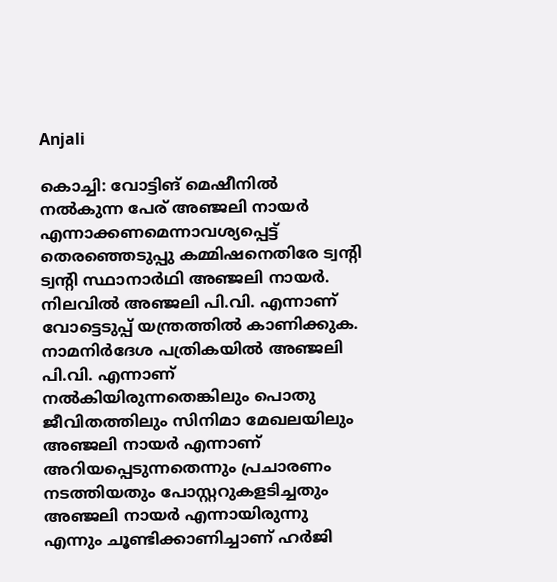Anjali

കൊച്ചി: വോട്ടിങ് മെഷീനിൽ നൽകുന്ന പേര് അഞ്ജലി നായർ എന്നാക്കണമെന്നാവശ്യപ്പെട്ട് തെരഞ്ഞെടുപ്പു കമ്മിഷനെതിരേ ട്വന്‍റി ട്വന്‍റി സ്ഥാനാർഥി അഞ്ജലി നായർ. നിലവിൽ അഞ്ജലി പി.വി. എന്നാണ് വോട്ടെടുപ്പ് യന്ത്രത്തിൽ കാണിക്കുക. നാമനിർദേശ പത്രികയിൽ അഞ്ജലി പി.വി. എന്നാണ് നൽകിയിരുന്നതെങ്കിലും പൊതു ജീവിതത്തിലും സിനിമാ മേഖലയിലും അഞ്ജലി നായർ എന്നാണ് അറിയപ്പെടുന്നതെന്നും പ്രചാരണം നടത്തിയതും പോസ്റ്ററുകളടിച്ചതും അഞ്ജലി നായർ എന്നായിരുന്നു എന്നും ചൂണ്ടിക്കാണിച്ചാണ് ഹർജി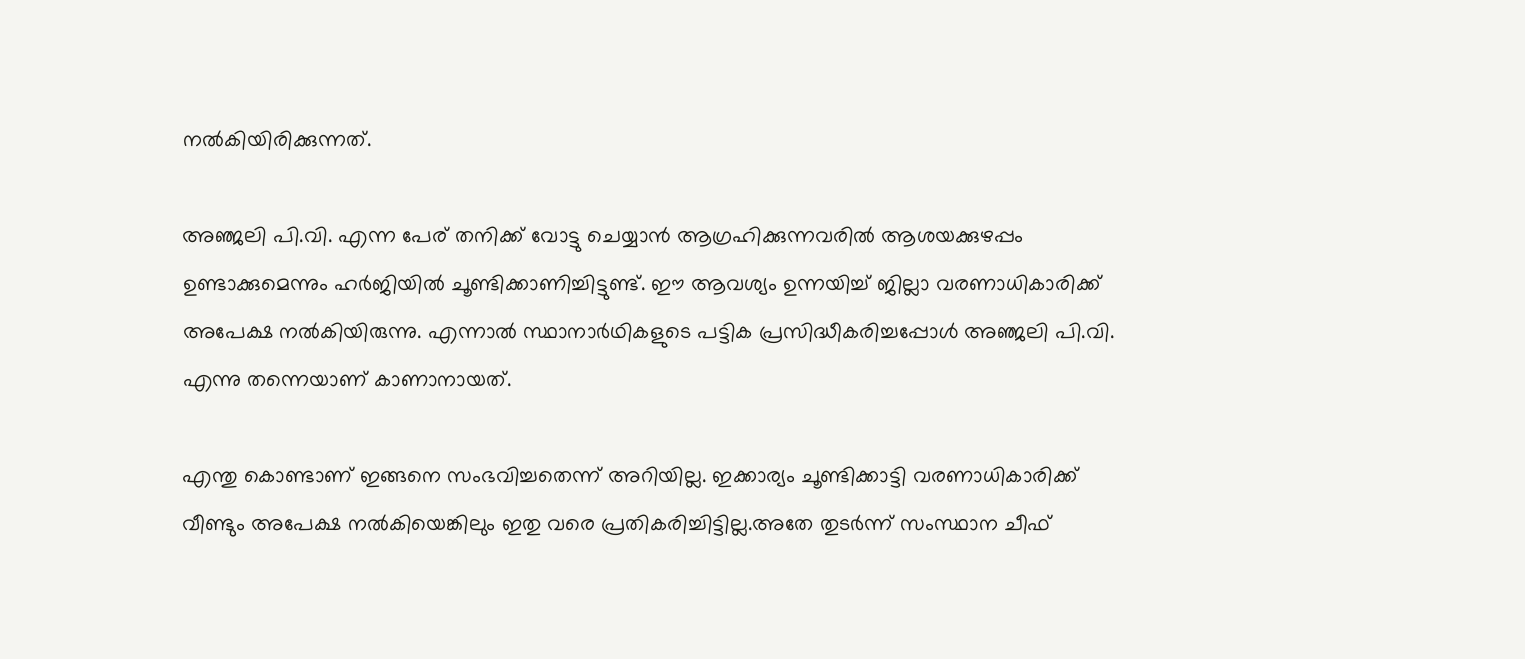നൽകിയിരിക്കുന്നത്.

അഞ്ജലി പി.വി. എന്ന പേര് തനിക്ക് വോട്ടു ചെയ്യാൻ ആഗ്രഹിക്കുന്നവരിൽ ആശയക്കുഴപ്പം ഉണ്ടാക്കുമെന്നും ഹർജിയിൽ ചൂണ്ടിക്കാണിച്ചിട്ടുണ്ട്. ഈ ആവശ്യം ഉന്നയിച്ച് ജില്ലാ വരണാധികാരിക്ക് അപേക്ഷ നൽകിയിരുന്നു. എന്നാൽ സ്ഥാനാർഥികളുടെ പട്ടിക പ്രസിദ്ധീകരിച്ചപ്പോൾ അഞ്ജലി പി.വി. എന്നു തന്നെയാണ് കാണാനായത്.

എന്തു കൊണ്ടാണ് ഇങ്ങനെ സംഭവിച്ചതെന്ന് അറിയില്ല. ഇക്കാര്യം ചൂണ്ടിക്കാട്ടി വരണാധികാരിക്ക് വീണ്ടും അപേക്ഷ നൽകിയെങ്കിലും ഇതു വരെ പ്രതികരിച്ചിട്ടില്ല.അതേ തുടർന്ന് സംസ്ഥാന ചീഫ്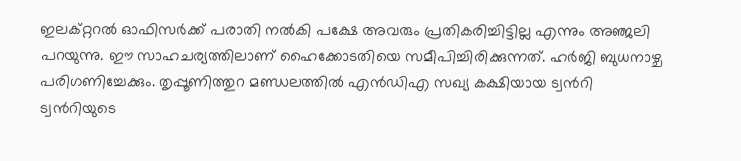ഇലക്റ്ററൽ ഓഫിസർക്ക് പരാതി നൽകി പക്ഷേ അവരും പ്രതികരിച്ചിട്ടില്ല എന്നും അഞ്ജലി പറയുന്നു. ഈ സാഹചര്യത്തിലാണ് ഹൈക്കോടതിയെ സമീപിച്ചിരിക്കുന്നത്. ഹർജി ബുധനാഴ്ച പരിഗണിച്ചേക്കും. തൃപ്പൂണിത്തുറ മണ്ഡലത്തിൽ എൻഡിഎ സഖ്യ കക്ഷിയായ ട്വന്‍റി ട്വന്‍റിയുടെ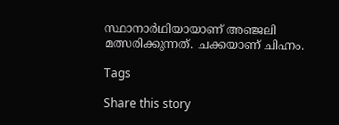സ്ഥാനാർഥിയായാണ് അഞ്ജലി മത്സരിക്കുന്നത്. ചക്കയാണ് ചിഹ്നം.

Tags

Share this story